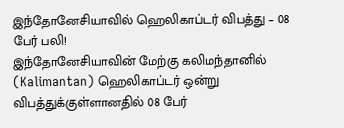இந்தோனேசியாவில் ஹெலிகாப்டர் விபத்து – 08 பேர் பலி!
இந்தோனேசியாவின் மேற்கு கலிமந்தானில் (Kalimantan) ஹெலிகாப்டர் ஒன்று விபத்துக்குள்ளானதில் 08 பேர்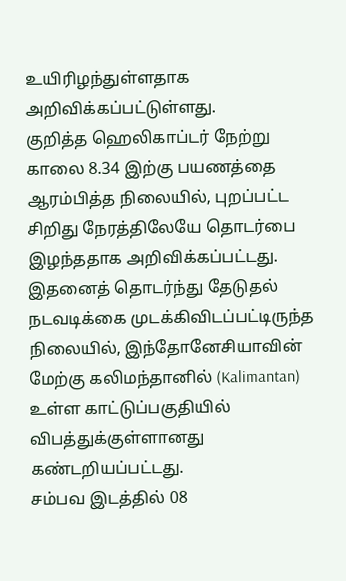உயிரிழந்துள்ளதாக அறிவிக்கப்பட்டுள்ளது.
குறித்த ஹெலிகாப்டர் நேற்று காலை 8.34 இற்கு பயணத்தை ஆரம்பித்த நிலையில், புறப்பட்ட சிறிது நேரத்திலேயே தொடர்பை இழந்ததாக அறிவிக்கப்பட்டது.
இதனைத் தொடர்ந்து தேடுதல் நடவடிக்கை முடக்கிவிடப்பட்டிருந்த நிலையில், இந்தோனேசியாவின் மேற்கு கலிமந்தானில் (Kalimantan) உள்ள காட்டுப்பகுதியில் விபத்துக்குள்ளானது கண்டறியப்பட்டது.
சம்பவ இடத்தில் 08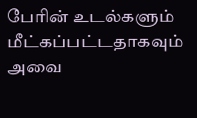பேரின் உடல்களும் மீட்கப்பட்டதாகவும் அவை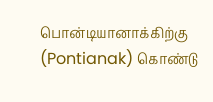பொன்டியானாக்கிற்கு (Pontianak) கொண்டு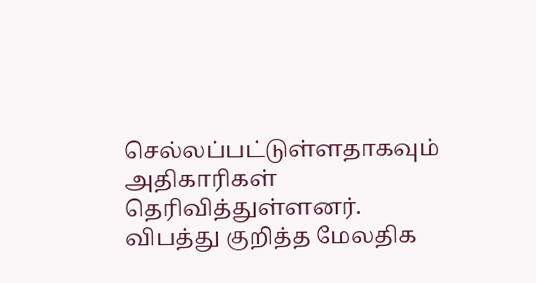செல்லப்பட்டுள்ளதாகவும் அதிகாரிகள் தெரிவித்துள்ளனர்.
விபத்து குறித்த மேலதிக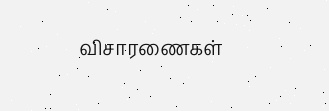விசாரணைகள்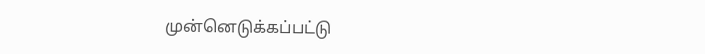முன்னெடுக்கப்பட்டு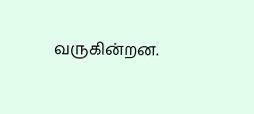வருகின்றன.